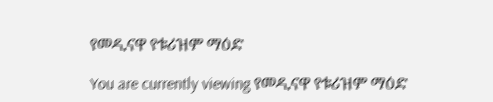የመዲናዋ የቱሪዝም ማዕድ

You are currently viewing የመዲናዋ የቱሪዝም ማዕድ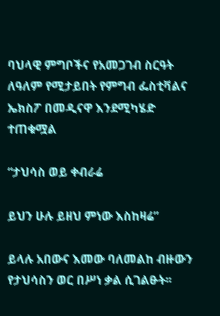ባህላዊ ምግቦችና የአመጋገብ ስርዓት ለዓለም የሚታይበት የምግብ ፌስቲቫልና ኤክስፖ በመዲናዋ እንደሚካሄድ ተጠቁሟል

“ታህሳስ ወይ ቀብራሬ

ይህን ሁሉ ይዘህ ምነው እስከዛሬ”

ይላሉ አበውና እመው ባለመልከ ብዙውን የታህሳስን ወር በሥነ ቃል ሲገልፁት፡፡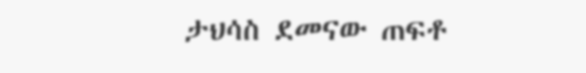ታህሳስ ደመናው ጠፍቶ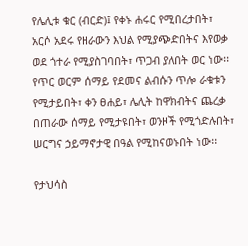የሌሊቱ ቁር (ብርድ)፤ የቀኑ ሐሩር የሚበረታበት፣ አርሶ አደሩ የዘራውን እህል የሚያጭድበትና እየወቃ ወደ ጎተራ የሚያስገባበት፣ ጥጋብ ያለበት ወር ነው፡፡ የጥር ወርም ሰማይ የደመና ልብሱን ጥሎ ራቁቱን የሚታይበት፣ ቀን ፀሐይ፣ ሌሊት ከዋክብትና ጨረቃ በጠራው ሰማይ የሚታዩበት፣ ወንዞች የሚጎድሉበት፣ ሠርግና ኃይማኖታዊ በዓል የሚከናወኑበት ነው፡፡

የታህሳስ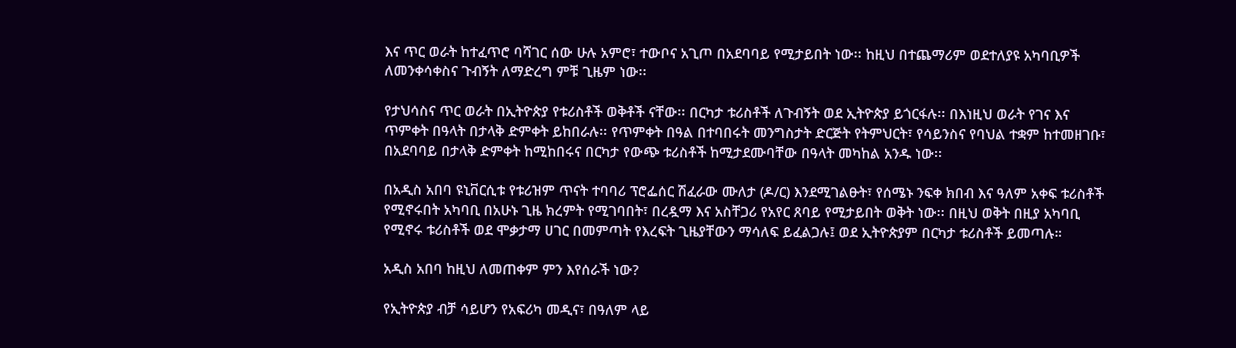እና ጥር ወራት ከተፈጥሮ ባሻገር ሰው ሁሉ አምሮ፣ ተውቦና አጊጦ በአደባባይ የሚታይበት ነው፡፡ ከዚህ በተጨማሪም ወደተለያዩ አካባቢዎች ለመንቀሳቀስና ጉብኝት ለማድረግ ምቹ ጊዜም ነው፡፡

የታህሳስና ጥር ወራት በኢትዮጵያ የቱሪስቶች ወቅቶች ናቸው፡፡ በርካታ ቱሪስቶች ለጉብኝት ወደ ኢትዮጵያ ይጎርፋሉ፡፡ በእነዚህ ወራት የገና እና ጥምቀት በዓላት በታላቅ ድምቀት ይከበራሉ፡፡ የጥምቀት በዓል በተባበሩት መንግስታት ድርጅት የትምህርት፣ የሳይንስና የባህል ተቋም ከተመዘገቡ፣ በአደባባይ በታላቅ ድምቀት ከሚከበሩና በርካታ የውጭ ቱሪስቶች ከሚታደሙባቸው በዓላት መካከል አንዱ ነው፡፡

በአዲስ አበባ ዩኒቨርሲቱ የቱሪዝም ጥናት ተባባሪ ፕሮፌሰር ሽፈራው ሙለታ (ዶ/ር) እንደሚገልፁት፣ የሰሜኑ ንፍቀ ክበብ እና ዓለም አቀፍ ቱሪስቶች የሚኖሩበት አካባቢ በአሁኑ ጊዜ ክረምት የሚገባበት፣ በረዷማ እና አስቸጋሪ የአየር ጸባይ የሚታይበት ወቅት ነው፡፡ በዚህ ወቅት በዚያ አካባቢ የሚኖሩ ቱሪስቶች ወደ ሞቃታማ ሀገር በመምጣት የእረፍት ጊዜያቸውን ማሳለፍ ይፈልጋሉ፤ ወደ ኢትዮጵያም በርካታ ቱሪስቶች ይመጣሉ።

አዲስ አበባ ከዚህ ለመጠቀም ምን እየሰራች ነው?

የኢትዮጵያ ብቻ ሳይሆን የአፍሪካ መዲና፣ በዓለም ላይ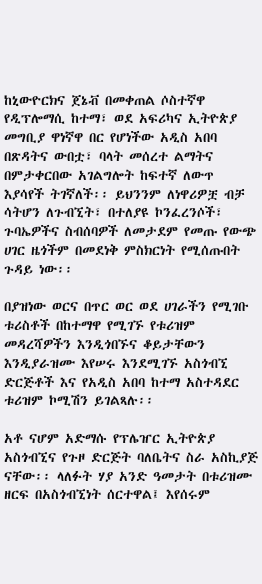ከኒውዮርክና ጀኔቭ በመቀጠል ሶስተኛዋ የዲፕሎማሲ ከተማ፣ ወደ አፍሪካና ኢትዮጵያ መግቢያ ዋነኛዋ በር የሆነችው አዲስ አበባ በጽዳትና ውበቷ፣ ባላት መሰረተ ልማትና በምታቀርበው አገልግሎት ከፍተኛ ለውጥ እያሳየች ትገኛለች፡፡ ይህንንም ለነዋሪዎቿ ብቻ ሳትሆን ለጉብኚት፣ በተለያዩ ኮንፈረንሶች፣ ጉባኤዎችና ስብሰባዎች ለመታደም የመጡ የውጭ ሀገር ዜጎችም በመደነቅ ምስክርነት የሚሰጡበት ጉዳይ ነው፡፡

በያዝነው ወርና በጥር ወር ወደ ሀገራችን የሚገቡ ቱሪስቶች በከተማዋ የሚገኙ የቱሪዝም መዳረሻዎችን እንዲጎበኙና ቆይታቸውን እንዲያራዝሙ እየሠሩ እንደሚገኙ አስጎብኚ ድርጅቶች እና የአዲስ አበባ ከተማ አስተዳደር ቱሪዝም ኮሚሽን ይገልጻሉ፡፡

አቶ ናሆም አድማሱ የፕሌዠር ኢትዮጵያ አስጎብኚና የጉዞ ድርጅት ባለቤትና ስራ አስኪያጅ ናቸው፡፡ ላለፉት ሃያ አንድ ዓመታት በቱሪዝሙ ዘርፍ በአስጎብኚነት ሰርተዋል፤ እየሰሩም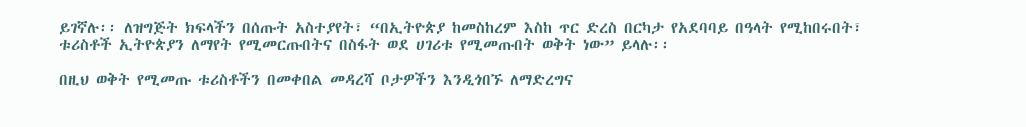ይገኛሉ፡፡ ለዝግጅት ክፍላችን በሰጡት አስተያየት፣ “በኢትዮጵያ ከመስከረም እስከ ጥር ድረስ በርካታ የአደባባይ በዓላት የሚከበሩበት፣ ቱሪስቶች ኢትዮጵያን ለማየት የሚመርጡበትና በስፋት ወደ ሀገሪቱ የሚመጡበት ወቅት ነው” ይላሉ፡፡

በዚህ ወቅት የሚመጡ ቱሪስቶችን በመቀበል መዳረሻ ቦታዎችን እንዲጎበኙ ለማድረግና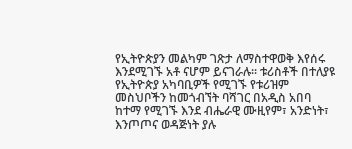የኢትዮጵያን መልካም ገጽታ ለማስተዋወቅ እየሰሩ እንደሚገኙ አቶ ናሆም ይናገራሉ፡፡ ቱሪስቶች በተለያዩ የኢትዮጵያ አካባቢዎች የሚገኙ የቱሪዝም መስህቦችን ከመጎብኘት ባሻገር በአዲስ አበባ ከተማ የሚገኙ እንደ ብሔራዊ ሙዚየም፣ አንድነት፣ እንጦጦና ወዳጅነት ያሉ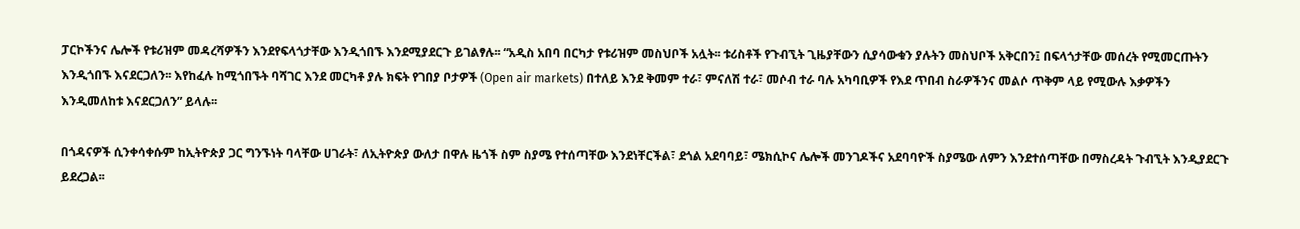ፓርኮችንና ሌሎች የቱሪዝም መዳረሻዎችን እንደየፍላጎታቸው እንዲጎበኙ እንደሚያደርጉ ይገልፃሉ፡፡ “አዲስ አበባ በርካታ የቱሪዝም መስህቦች አሏት፡፡ ቱሪስቶች የጉብኚት ጊዜያቸውን ሲያሳውቁን ያሉትን መስህቦች አቅርበን፤ በፍላጎታቸው መሰረት የሚመርጡትን እንዲጎበኙ እናደርጋለን፡፡ እየከፈሉ ከሚጎበኙት ባሻገር እንደ መርካቶ ያሉ ክፍት የገበያ ቦታዎች (Open air markets) በተለይ እንደ ቅመም ተራ፣ ምናለሽ ተራ፣ መሶብ ተራ ባሉ አካባቢዎች የእደ ጥበብ ስራዎችንና መልሶ ጥቅም ላይ የሚውሉ እቃዎችን እንዲመለከቱ እናደርጋለን” ይላሉ፡፡

በጎዳናዎች ሲንቀሳቀሱም ከኢትዮጵያ ጋር ግንኙነት ባላቸው ሀገራት፣ ለኢትዮጵያ ውለታ በዋሉ ዜጎች ስም ስያሜ የተሰጣቸው እንደነቸርችል፣ ደጎል አደባባይ፣ ሜክሲኮና ሌሎች መንገዶችና አደባባዮች ስያሜው ለምን እንደተሰጣቸው በማስረዳት ጉብኚት እንዲያደርጉ ይደረጋል፡፡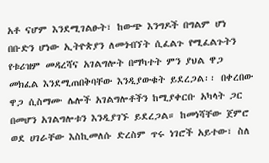አቶ ናሆም እንደሚገልፁት፣ ከውጭ እንግዶች በግልም ሆነ በቡድን ሆነው ኢትዮጵያን ለመጎብኘት ሲፈልጉ የሚፈልጉትን የቱሪዝም መዳረሻና አገልግሎት በማካተት ምን ያህል ዋጋ መክፈል እንደሚጠበቅባቸው እንዲያውቁት ይደረጋል፡፡ በቀረበው ዋጋ ሲስማሙ ሌሎች አገልግሎቶችን ከሚያቀርቡ አካላት ጋር በመሆን አገልግሎቱን እንዲያገኙ ይደረጋል። ከመነሻቸው ጀምሮ ወደ ሀገራቸው እስኪመለሱ ድረስም ጥሩ ነገሮች አይተው፣ ስለ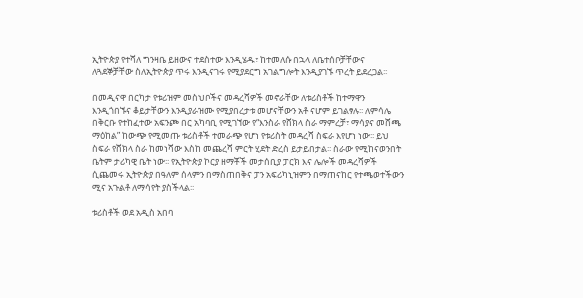ኢትዮጵያ የተሻለ ግንዛቤ ይዘውና ተደስተው እንዲሄዱ፣ ከተመለሱ በኋላ ለቤተሰቦቻቸውና ለጓደኞቻቸው ስለኢትዮጵያ ጥሩ እንዲናገሩ የሚያደርግ አገልግሎት እንዲያገኙ ጥረት ይደረጋል፡፡

በመዲናዋ በርካታ የቱሪዝም መስህቦችና መዳረሻዎች መኖራቸው ለቱሪስቶች ከተማዋን እንዲጎበኙና ቆይታቸውን እንዲያራዝሙ የሚያበረታቱ መሆናቸውን አቶ ናሆም ይገልፃሉ፡፡ ለምሳሌ በቅርቡ የተከፈተው አፍንጮ በር አካባቢ የሚገኘው የ“እንስራ የሸክላ ስራ ማምረቻ፣ ማሳያና መሸጫ ማዕከል” ከውጭ የሚመጡ ቱሪስቶች ተመራጭ የሆነ የቱሪስት መዳረሻ ስፍራ እየሆነ ነው፡፡ ይህ ስፍራ የሸክላ ስራ ከመነሻው እስከ መጨረሻ ምርት ሂደት ድረስ ይታይበታል፡፡ ስራው የሚከናወንበት ቤትም ታሪካዊ ቤት ነው፡፡ የኢትዮጵያ ኮርያ ዘማቾች መታሰቢያ ፓርክ እና ሌሎች መዳረሻዎች ሲጨመሩ ኢትዮጵያ በዓለም ሰላምን በማስጠበቅና ፓን አፍሪካኒዝምን በማጠናከር የተጫወተችውን ሚና አጉልቶ ለማሳየት ያስችላል፡፡

ቱሪስቶች ወደ አዲስ አበባ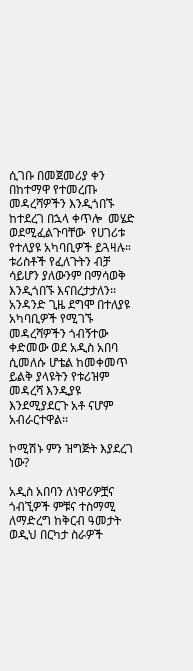ሲገቡ በመጀመሪያ ቀን በከተማዋ የተመረጡ መዳረሻዎችን እንዲጎበኙ ከተደረገ በኋላ ቀጥሎ  መሄድ ወደሚፈልጉባቸው  የሀገሪቱ የተለያዩ አካባቢዎች ይጓዛሉ። ቱሪስቶች የፈለጉትን ብቻ ሳይሆን ያለውንም በማሳወቅ እንዲጎበኙ እናበረታታለን፡፡  አንዳንድ ጊዜ ደግሞ በተለያዩ አካባቢዎች የሚገኙ መዳረሻዎችን ጎብኝተው ቀድመው ወደ አዲስ አበባ ሲመለሱ ሆቴል ከመቀመጥ ይልቅ ያላዩትን የቱሪዝም መዳረሻ እንዲያዩ እንደሚያደርጉ አቶ ናሆም አብራርተዋል፡፡

ኮሚሽኑ ምን ዝግጅት እያደረገ ነው?

አዲስ አበባን ለነዋሪዎቿና ጎብኚዎች ምቹና ተስማሚ ለማድረግ ከቅርብ ዓመታት ወዲህ በርካታ ስራዎች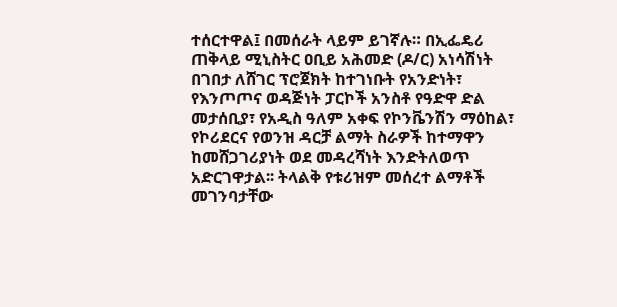ተሰርተዋል፤ በመሰራት ላይም ይገኛሉ። በኢፌዴሪ ጠቅላይ ሚኒስትር ዐቢይ አሕመድ (ዶ/ር) አነሳሽነት በገበታ ለሸገር ፕሮጀክት ከተገነቡት የአንድነት፣ የእንጦጦና ወዳጅነት ፓርኮች አንስቶ የዓድዋ ድል መታሰቢያ፣ የአዲስ ዓለም አቀፍ የኮንቬንሽን ማዕከል፣ የኮሪደርና የወንዝ ዳርቻ ልማት ስራዎች ከተማዋን ከመሸጋገሪያነት ወደ መዳረሻነት እንድትለወጥ አድርገዋታል፡፡ ትላልቅ የቱሪዝም መሰረተ ልማቶች መገንባታቸው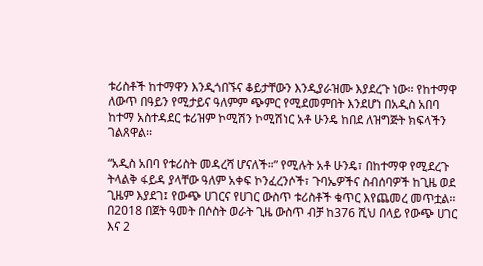ቱሪስቶች ከተማዋን እንዲጎበኙና ቆይታቸውን እንዲያራዝሙ እያደረጉ ነው፡፡ የከተማዋ ለውጥ በዓይን የሚታይና ዓለምም ጭምር የሚደመምበት እንደሆነ በአዲስ አበባ ከተማ አስተዳደር ቱሪዝም ኮሚሽን ኮሚሽነር አቶ ሁንዴ ከበደ ለዝግጅት ክፍላችን ገልጸዋል፡፡

“አዲስ አበባ የቱሪስት መዳረሻ ሆናለች።” የሚሉት አቶ ሁንዴ፣ በከተማዋ የሚደረጉ ትላልቅ ፋይዳ ያላቸው ዓለም አቀፍ ኮንፈረንሶች፣ ጉባኤዎችና ስብሰባዎች ከጊዜ ወደ ጊዜም እያደገ፤ የውጭ ሀገርና የሀገር ውስጥ ቱሪስቶች ቁጥር እየጨመረ መጥቷል፡፡ በ2018 በጀት ዓመት በሶስት ወራት ጊዜ ውስጥ ብቻ ከ376 ሺህ በላይ የውጭ ሀገር እና 2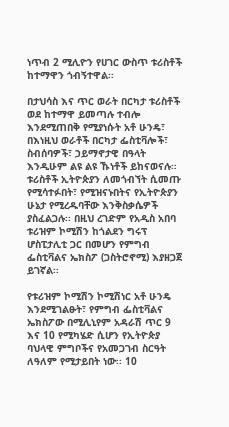ነጥብ 2 ሚሊዮን የሀገር ውስጥ ቱሪስቶች ከተማዋን ጎብኝተዋል፡፡

በታህሳስ እና ጥር ወራት በርካታ ቱሪስቶች ወደ ከተማዋ ይመጣሉ ተብሎ እንደሚጠበቅ የሚያነሱት አቶ ሁንዴ፣ በእነዚህ ወራቶች በርካታ ፌስቲቫሎች፣ ስብሰባዎች፣ ኃይማኖታዊ በዓላት እንዲሁም ልዩ ልዩ ኹነቶች ይከናወናሉ። ቱሪስቶች ኢትዮጵያን ለመጎብኘት ሲመጡ የሚሳተፉበት፣ የሚዝናኑበትና የኢትዮጵያን ሁኔታ የሚረዱባቸው እንቅስቃሴዎች ያስፈልጋሉ፡፡ በዚህ ረገድም የአዲስ አበባ ቱሪዝም ኮሚሽን ከጎልደን ግሩፕ ሆስፒታሊቲ ጋር በመሆን የምግብ ፌስቲቫልና ኤክስፖ (ጋስትሮኖሚ) እያዘጋጀ ይገኛል፡፡

የቱሪዝም ኮሚሽን ኮሚሽነር አቶ ሁንዴ እንደሚገልፁት፣ የምግብ ፌስቲቫልና ኤክስፖው በሚሊኒየም አዳራሽ ጥር 9 እና 10 የሚካሄድ ሲሆን የኢትዮጵያ ባህላዊ ምግቦችና የአመጋገብ ስርዓት ለዓለም የሚታይበት ነው፡፡ 10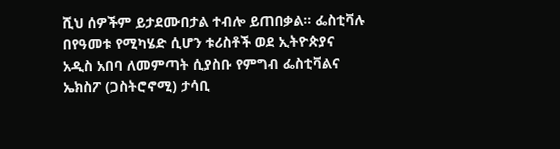ሺህ ሰዎችም ይታደሙበታል ተብሎ ይጠበቃል። ፌስቲቫሉ በየዓመቱ የሚካሄድ ሲሆን ቱሪስቶች ወደ ኢትዮጵያና አዲስ አበባ ለመምጣት ሲያስቡ የምግብ ፌስቲቫልና ኤክስፖ (ጋስትሮኖሚ) ታሳቢ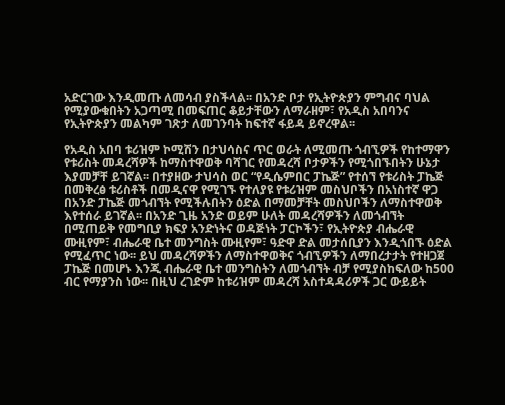አድርገው እንዲመጡ ለመሳብ ያስችላል፡፡ በአንድ ቦታ የኢትዮጵያን ምግብና ባህል የሚያውቁበትን አጋጣሚ በመፍጠር ቆይታቸውን ለማራዘም፣ የአዲስ አበባንና የኢትዮጵያን መልካም ገጽታ ለመገንባት ከፍተኛ ፋይዳ ይኖረዋል፡፡

የአዲስ አበባ ቱሪዝም ኮሚሽን በታህሳስና ጥር ወራት ለሚመጡ ጎብኚዎች የከተማዋን የቱሪስት መዳረሻዎች ከማስተዋወቅ ባሻገር የመዳረሻ ቦታዎችን የሚጎበኙበትን ሁኔታ እያመቻቸ ይገኛል፡፡ በተያዘው ታህሳስ ወር “የዲሴምበር ፓኬጅ” የተሰኘ የቱሪስት ፓኬጅ በመቅረፅ ቱሪስቶች በመዲናዋ የሚገኙ የተለያዩ የቱሪዝም መስህቦችን በአነስተኛ ዋጋ በአንድ ፓኬጅ መጎብኘት የሚችሉበትን ዕድል በማመቻቸት መስህቦችን ለማስተዋወቅ እየተሰራ ይገኛል፡፡ በአንድ ጊዜ አንድ ወይም ሁለት መዳረሻዎችን ለመጎብኘት በሚጠይቅ የመግቢያ ክፍያ አንድነትና ወዳጅነት ፓርኮችን፣ የኢትዮጵያ ብሔራዊ ሙዚየም፣ ብሔራዊ ቤተ መንግስት ሙዚየም፣ ዓድዋ ድል መታሰቢያን እንዲጎበኙ ዕድል የሚፈጥር ነው፡፡ ይህ መዳረሻዎችን ለማስተዋወቅና ጎብኚዎችን ለማበረታታት የተዘጋጀ ፓኬጅ በመሆኑ እንጂ ብሔራዊ ቤተ መንግስትን ለመጎብኘት ብቻ የሚያስከፍለው ከ500 ብር የማያንስ ነው፡፡ በዚህ ረገድም ከቱሪዝም መዳረሻ አስተዳዳሪዎች ጋር ውይይት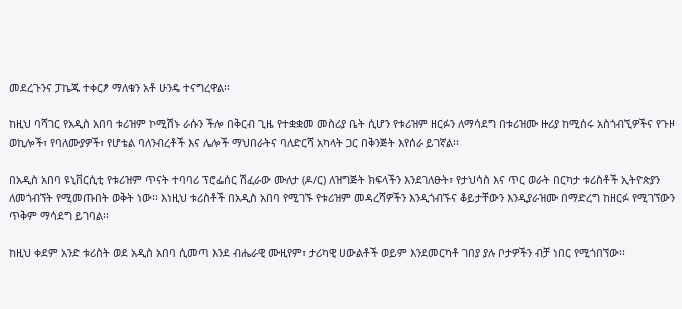መደረጉንና ፓኬጁ ተቀርፆ ማለቁን አቶ ሁንዴ ተናግረዋል፡፡

ከዚህ ባሻገር የአዲስ አበባ ቱሪዝም ኮሚሽኑ ራሱን ችሎ በቅርብ ጊዜ የተቋቋመ መስሪያ ቤት ሲሆን የቱሪዝም ዘርፉን ለማሳደግ በቱሪዝሙ ዙሪያ ከሚሰሩ አስጎብኚዎችና የጉዞ ወኪሎች፣ የባለሙያዎች፣ የሆቴል ባለንብረቶች እና ሌሎች ማህበራትና ባለድርሻ አካላት ጋር በቅንጅት እየሰራ ይገኛል፡፡

በአዲስ አበባ ዩኒቨርሲቲ የቱሪዝም ጥናት ተባባሪ ፕሮፌሰር ሽፈራው ሙለታ (ዶ/ር) ለዝግጅት ክፍላችን እንደገለፁት፣ የታህሳስ እና ጥር ወራት በርካታ ቱሪስቶች ኢትዮጵያን ለመጎብኘት የሚመጡበት ወቅት ነው፡፡ እነዚህ ቱሪስቶች በአዲስ አበባ የሚገኙ የቱሪዝም መዳረሻዎችን እንዲጎብኙና ቆይታቸውን እንዲያራዝሙ በማድረግ ከዘርፉ የሚገኘውን ጥቅም ማሳደግ ይገባል፡፡

ከዚህ ቀደም አንድ ቱሪስት ወደ አዲስ አበባ ሲመጣ እንደ ብሔራዊ ሙዚየም፣ ታሪካዊ ሀውልቶች ወይም እንደመርካቶ ገበያ ያሉ ቦታዎችን ብቻ ነበር የሚጎበኘው፡፡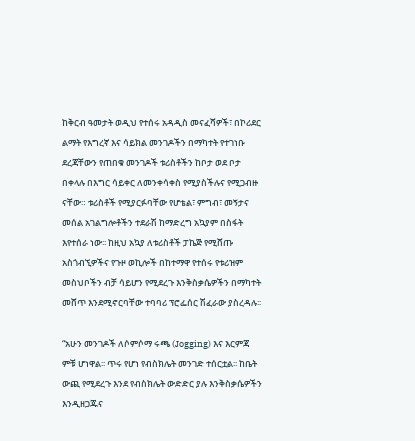ከቅርብ ዓመታት ወዲህ የተሰሩ አዳዲስ መናፈሻዎች፣ በኮሪደር ልማት የእግረኛ እና ሳይክል መንገዶችን በማካተት የተገነቡ ደረጃቸውን የጠበቁ መንገዶች ቱሪስቶችን ከቦታ ወደ ቦታ በቀላሉ በእግር ሳይቀር ለመንቀሳቀስ የሚያስችሉና የሚጋብዙ ናቸው። ቱሪስቶች የሚያርፉባቸው የሆቴል፣ ምግብ፣ መኝታና መሰል አገልግሎቶችን ተደራሽ ከማድረግ አኳያም በስፋት እየተሰራ ነው፡፡ ከዚህ አኳያ ለቱሪስቶች ፓኬጅ የሚሸጡ አስጎብኚዎችና የጉዞ ወኪሎች በከተማዋ የተሰሩ የቱሪዝም መስህቦችን ብቻ ሳይሆን የሚደረጉ እንቅስቃሴዎችን በማካተት መሸጥ እንደሚኖርባቸው ተባባሪ ፕሮፌሰር ሽፈራው ያስረዳሉ፡፡

“አሁን መንገዶች ለሶምሶማ ሩጫ (Jogging) እና እርምጃ ምቹ ሆነዋል፡፡ ጥሩ የሆነ የብስክሌት መንገድ ተሰርቷል፡፡ ከቤት ውጪ የሚደረጉ እንደ የብስክሌት ውድድር ያሉ እንቅስቃሴዎችን እንዲዘጋጁና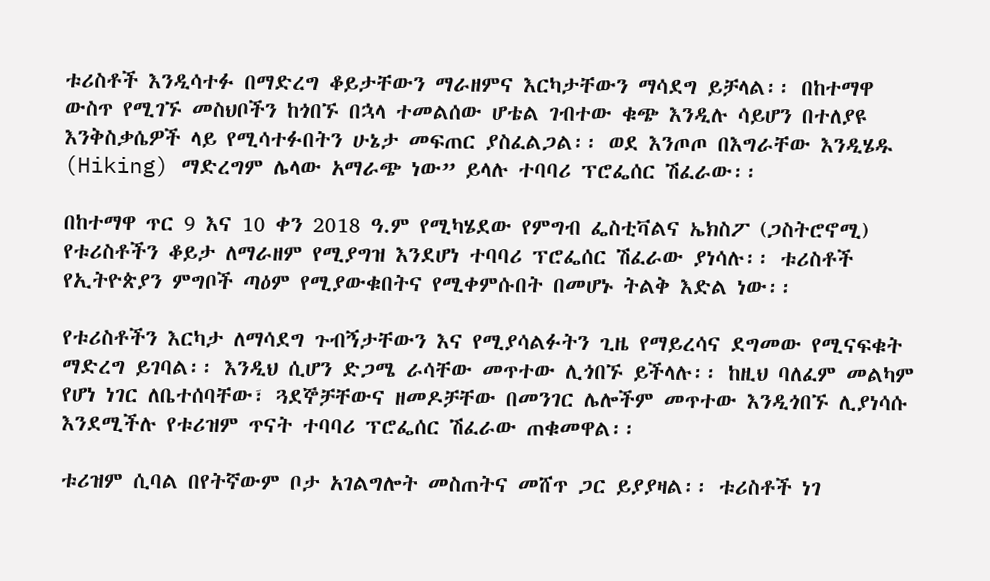ቱሪስቶች እንዲሳተፉ በማድረግ ቆይታቸውን ማራዘምና እርካታቸውን ማሳደግ ይቻላል፡፡ በከተማዋ ውስጥ የሚገኙ መስህቦችን ከጎበኙ በኋላ ተመልሰው ሆቴል ገብተው ቁጭ እንዲሉ ሳይሆን በተለያዩ እንቅስቃሴዎች ላይ የሚሳተፉበትን ሁኔታ መፍጠር ያስፈልጋል፡፡ ወደ እንጦጦ በእግራቸው እንዲሄዱ (Hiking) ማድረግም ሌላው አማራጭ ነው” ይላሉ ተባባሪ ፕሮፌሰር ሽፈራው፡፡

በከተማዋ ጥር 9 እና 10 ቀን 2018 ዓ.ም የሚካሄደው የምግብ ፌስቲቫልና ኤክስፖ (ጋስትሮኖሚ) የቱሪስቶችን ቆይታ ለማራዘም የሚያግዝ እንደሆነ ተባባሪ ፕሮፌሰር ሽፈራው ያነሳሉ፡፡ ቱሪስቶች የኢትዮጵያን ምግቦች ጣዕም የሚያውቁበትና የሚቀምሱበት በመሆኑ ትልቅ እድል ነው፡፡

የቱሪስቶችን እርካታ ለማሳደግ ጉብኝታቸውን እና የሚያሳልፉትን ጊዜ የማይረሳና ደግመው የሚናፍቁት ማድረግ ይገባል፡፡ እንዲህ ሲሆን ድጋሜ ራሳቸው መጥተው ሊጎበኙ ይችላሉ፡፡ ከዚህ ባለፈም መልካም የሆነ ነገር ለቤተሰባቸው፣ ጓደኞቻቸውና ዘመዶቻቸው በመንገር ሌሎችም መጥተው እንዲጎበኙ ሊያነሳሱ እንደሚችሉ የቱሪዝም ጥናት ተባባሪ ፕሮፌሰር ሽፈራው ጠቁመዋል፡፡

ቱሪዝም ሲባል በየትኛውም ቦታ አገልግሎት መስጠትና መሸጥ ጋር ይያያዛል፡፡ ቱሪስቶች ነገ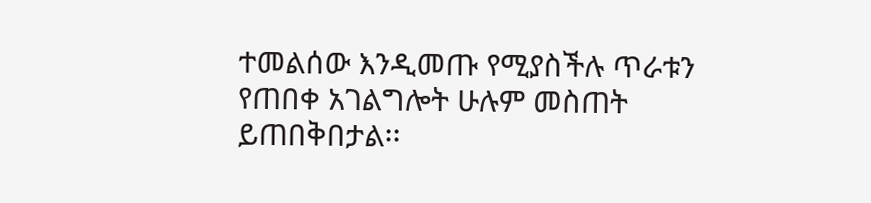ተመልሰው እንዲመጡ የሚያስችሉ ጥራቱን የጠበቀ አገልግሎት ሁሉም መስጠት ይጠበቅበታል፡፡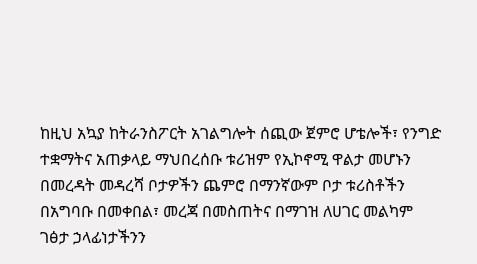ከዚህ አኳያ ከትራንስፖርት አገልግሎት ሰጪው ጀምሮ ሆቴሎች፣ የንግድ ተቋማትና አጠቃላይ ማህበረሰቡ ቱሪዝም የኢኮኖሚ ዋልታ መሆኑን በመረዳት መዳረሻ ቦታዎችን ጨምሮ በማንኛውም ቦታ ቱሪስቶችን በአግባቡ በመቀበል፣ መረጃ በመስጠትና በማገዝ ለሀገር መልካም ገፅታ ኃላፊነታችንን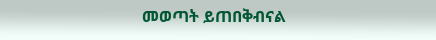መወጣት ይጠበቅብናል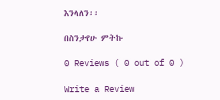እንላለን፡፡

በስንታየሁ ምትኩ

0 Reviews ( 0 out of 0 )

Write a Review